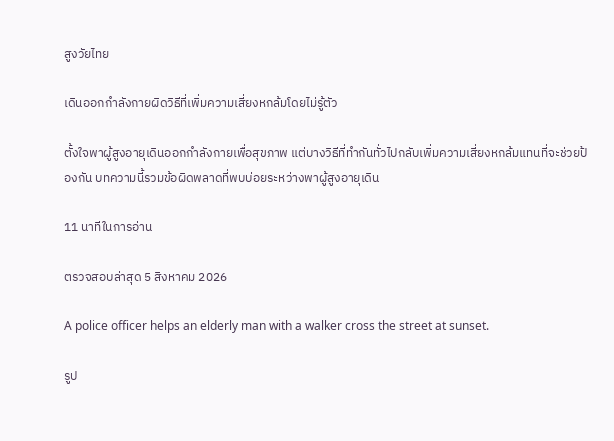สูงวัยไทย

เดินออกกำลังกายผิดวิธีที่เพิ่มความเสี่ยงหกล้มโดยไม่รู้ตัว

ตั้งใจพาผู้สูงอายุเดินออกกำลังกายเพื่อสุขภาพ แต่บางวิธีที่ทำกันทั่วไปกลับเพิ่มความเสี่ยงหกล้มแทนที่จะช่วยป้องกัน บทความนี้รวมข้อผิดพลาดที่พบบ่อยระหว่างพาผู้สูงอายุเดิน

11 นาทีในการอ่าน

ตรวจสอบล่าสุด 5 สิงหาคม 2026

A police officer helps an elderly man with a walker cross the street at sunset.

รูป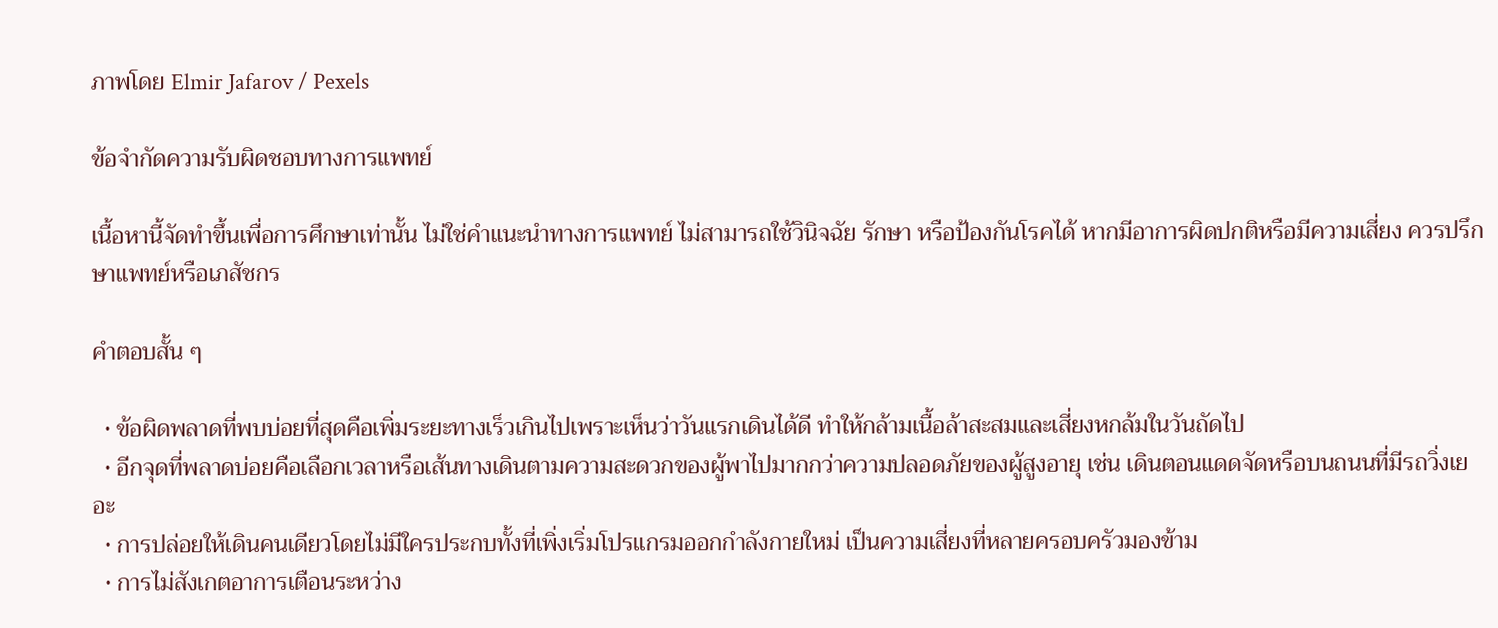ภาพโดย Elmir Jafarov / Pexels

ข้อจำกัดความรับผิดชอบทางการแพทย์

เนื้อหานี้จัดทำขึ้นเพื่อการศึกษาเท่านั้น ไม่ใช่คำแนะนำทางการแพทย์ ไม่สามารถใช้วินิจฉัย รักษา หรือป้องกันโรคได้ หากมีอาการผิดปกติหรือมีความเสี่ยง ควรปรึกษาแพทย์หรือเภสัชกร

คำตอบสั้น ๆ

  • ข้อผิดพลาดที่พบบ่อยที่สุดคือเพิ่มระยะทางเร็วเกินไปเพราะเห็นว่าวันแรกเดินได้ดี ทำให้กล้ามเนื้อล้าสะสมและเสี่ยงหกล้มในวันถัดไป
  • อีกจุดที่พลาดบ่อยคือเลือกเวลาหรือเส้นทางเดินตามความสะดวกของผู้พาไปมากกว่าความปลอดภัยของผู้สูงอายุ เช่น เดินตอนแดดจัดหรือบนถนนที่มีรถวิ่งเยอะ
  • การปล่อยให้เดินคนเดียวโดยไม่มีใครประกบทั้งที่เพิ่งเริ่มโปรแกรมออกกำลังกายใหม่ เป็นความเสี่ยงที่หลายครอบครัวมองข้าม
  • การไม่สังเกตอาการเตือนระหว่าง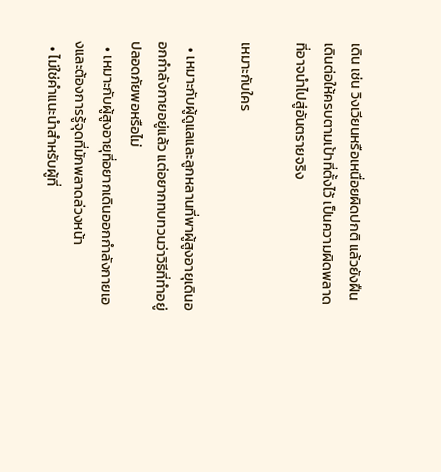เดิน เช่น วิงเวียนหรือเหนื่อยผิดปกติ แล้วยังฝืนเดินต่อให้ครบตามเป้าที่ตั้งไว้ เป็นความผิดพลาดที่อาจนำไปสู่อันตรายจริง

เหมาะกับใคร

  • เหมาะกับผู้ดูแลและลูกหลานที่พาผู้สูงอายุเดินออกกำลังกายอยู่แล้ว แต่อยากทบทวนว่าวิธีที่ทำอยู่ปลอดภัยพอหรือไม่
  • เหมาะกับผู้สูงอายุที่อยากเดินออกกำลังกายเองและต้องการรู้จุดที่มักพลาดล่วงหน้า
  • ไม่ใช่คำแนะนำสำหรับผู้ที่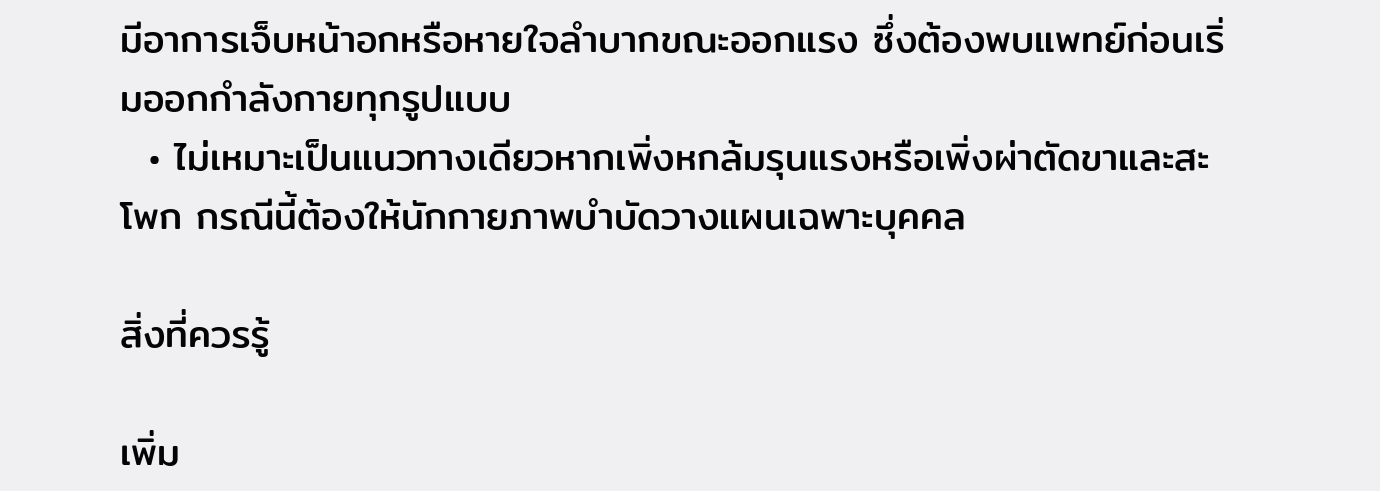มีอาการเจ็บหน้าอกหรือหายใจลำบากขณะออกแรง ซึ่งต้องพบแพทย์ก่อนเริ่มออกกำลังกายทุกรูปแบบ
  • ไม่เหมาะเป็นแนวทางเดียวหากเพิ่งหกล้มรุนแรงหรือเพิ่งผ่าตัดขาและสะโพก กรณีนี้ต้องให้นักกายภาพบำบัดวางแผนเฉพาะบุคคล

สิ่งที่ควรรู้

เพิ่ม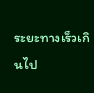ระยะทางเร็วเกินไป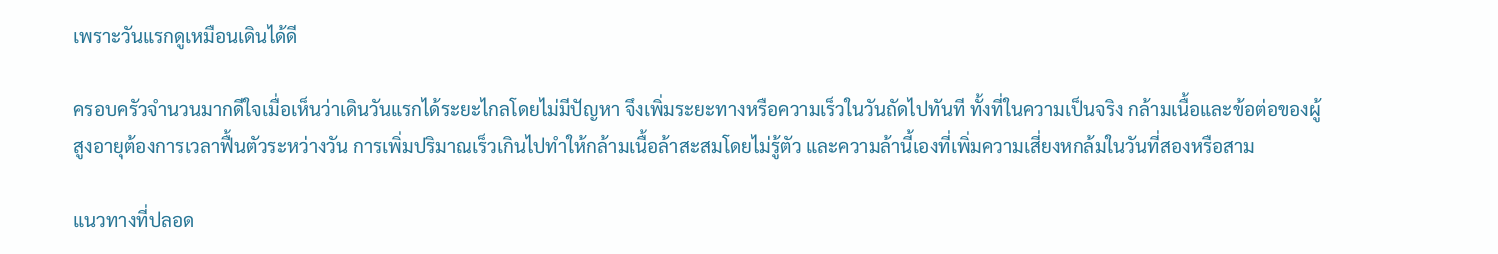เพราะวันแรกดูเหมือนเดินได้ดี

ครอบครัวจำนวนมากดีใจเมื่อเห็นว่าเดินวันแรกได้ระยะไกลโดยไม่มีปัญหา จึงเพิ่มระยะทางหรือความเร็วในวันถัดไปทันที ทั้งที่ในความเป็นจริง กล้ามเนื้อและข้อต่อของผู้สูงอายุต้องการเวลาฟื้นตัวระหว่างวัน การเพิ่มปริมาณเร็วเกินไปทำให้กล้ามเนื้อล้าสะสมโดยไม่รู้ตัว และความล้านี้เองที่เพิ่มความเสี่ยงหกล้มในวันที่สองหรือสาม

แนวทางที่ปลอด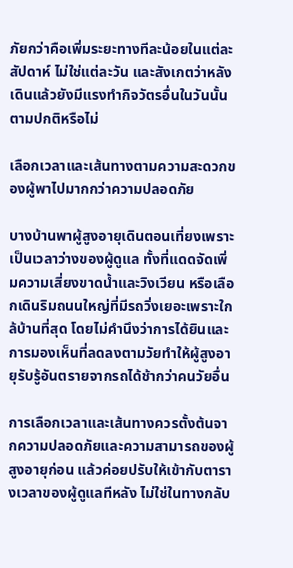ภัยกว่าคือเพิ่มระยะทางทีละน้อยในแต่ละสัปดาห์ ไม่ใช่แต่ละวัน และสังเกตว่าหลังเดินแล้วยังมีแรงทำกิจวัตรอื่นในวันนั้นตามปกติหรือไม่

เลือกเวลาและเส้นทางตามความสะดวกของผู้พาไปมากกว่าความปลอดภัย

บางบ้านพาผู้สูงอายุเดินตอนเที่ยงเพราะเป็นเวลาว่างของผู้ดูแล ทั้งที่แดดจัดเพิ่มความเสี่ยงขาดน้ำและวิงเวียน หรือเลือกเดินริมถนนใหญ่ที่มีรถวิ่งเยอะเพราะใกล้บ้านที่สุด โดยไม่คำนึงว่าการได้ยินและการมองเห็นที่ลดลงตามวัยทำให้ผู้สูงอายุรับรู้อันตรายจากรถได้ช้ากว่าคนวัยอื่น

การเลือกเวลาและเส้นทางควรตั้งต้นจากความปลอดภัยและความสามารถของผู้สูงอายุก่อน แล้วค่อยปรับให้เข้ากับตารางเวลาของผู้ดูแลทีหลัง ไม่ใช่ในทางกลับ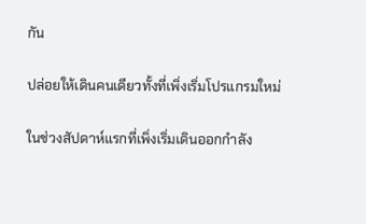กัน

ปล่อยให้เดินคนเดียวทั้งที่เพิ่งเริ่มโปรแกรมใหม่

ในช่วงสัปดาห์แรกที่เพิ่งเริ่มเดินออกกำลัง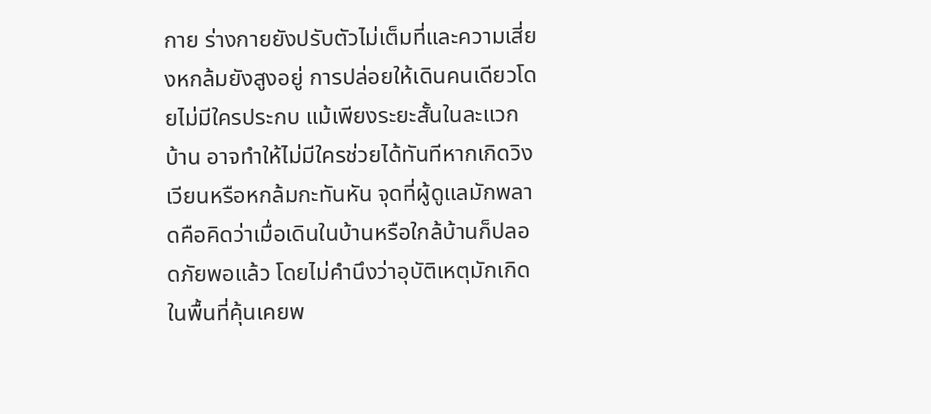กาย ร่างกายยังปรับตัวไม่เต็มที่และความเสี่ยงหกล้มยังสูงอยู่ การปล่อยให้เดินคนเดียวโดยไม่มีใครประกบ แม้เพียงระยะสั้นในละแวกบ้าน อาจทำให้ไม่มีใครช่วยได้ทันทีหากเกิดวิงเวียนหรือหกล้มกะทันหัน จุดที่ผู้ดูแลมักพลาดคือคิดว่าเมื่อเดินในบ้านหรือใกล้บ้านก็ปลอดภัยพอแล้ว โดยไม่คำนึงว่าอุบัติเหตุมักเกิดในพื้นที่คุ้นเคยพ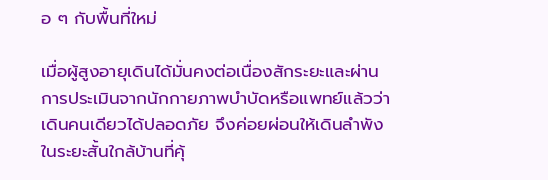อ ๆ กับพื้นที่ใหม่

เมื่อผู้สูงอายุเดินได้มั่นคงต่อเนื่องสักระยะและผ่านการประเมินจากนักกายภาพบำบัดหรือแพทย์แล้วว่าเดินคนเดียวได้ปลอดภัย จึงค่อยผ่อนให้เดินลำพังในระยะสั้นใกล้บ้านที่คุ้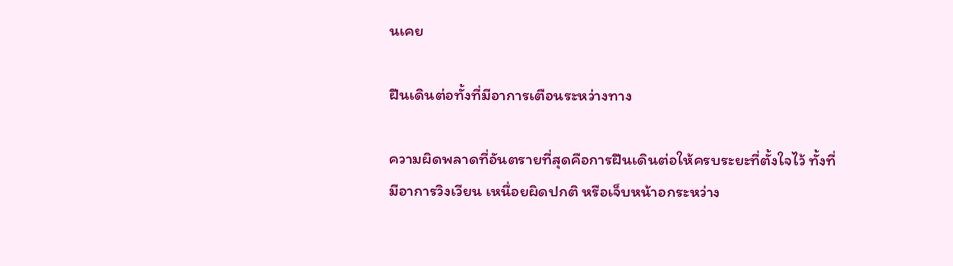นเคย

ฝืนเดินต่อทั้งที่มีอาการเตือนระหว่างทาง

ความผิดพลาดที่อันตรายที่สุดคือการฝืนเดินต่อให้ครบระยะที่ตั้งใจไว้ ทั้งที่มีอาการวิงเวียน เหนื่อยผิดปกติ หรือเจ็บหน้าอกระหว่าง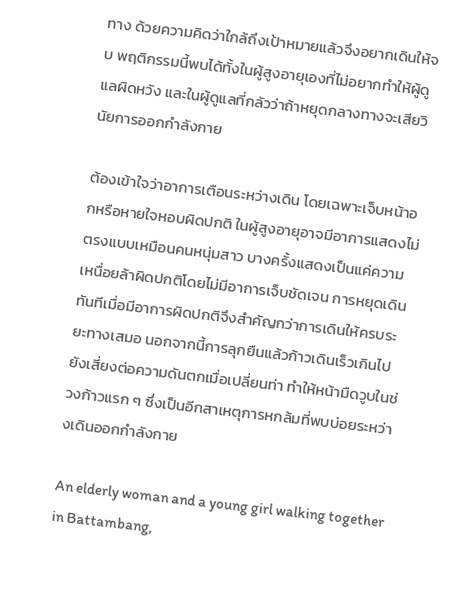ทาง ด้วยความคิดว่าใกล้ถึงเป้าหมายแล้วจึงอยากเดินให้จบ พฤติกรรมนี้พบได้ทั้งในผู้สูงอายุเองที่ไม่อยากทำให้ผู้ดูแลผิดหวัง และในผู้ดูแลที่กลัวว่าถ้าหยุดกลางทางจะเสียวินัยการออกกำลังกาย

ต้องเข้าใจว่าอาการเตือนระหว่างเดิน โดยเฉพาะเจ็บหน้าอกหรือหายใจหอบผิดปกติ ในผู้สูงอายุอาจมีอาการแสดงไม่ตรงแบบเหมือนคนหนุ่มสาว บางครั้งแสดงเป็นแค่ความเหนื่อยล้าผิดปกติโดยไม่มีอาการเจ็บชัดเจน การหยุดเดินทันทีเมื่อมีอาการผิดปกติจึงสำคัญกว่าการเดินให้ครบระยะทางเสมอ นอกจากนี้การลุกยืนแล้วก้าวเดินเร็วเกินไปยังเสี่ยงต่อความดันตกเมื่อเปลี่ยนท่า ทำให้หน้ามืดวูบในช่วงก้าวแรก ๆ ซึ่งเป็นอีกสาเหตุการหกล้มที่พบบ่อยระหว่างเดินออกกำลังกาย

An elderly woman and a young girl walking together in Battambang,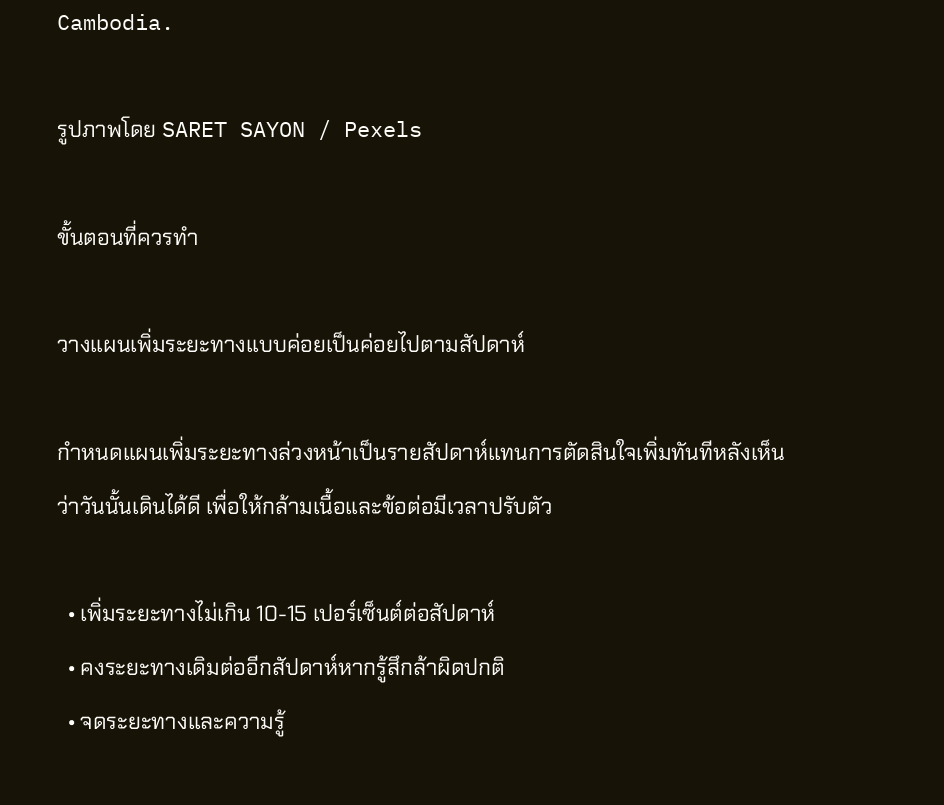Cambodia.

รูปภาพโดย SARET SAYON / Pexels

ขั้นตอนที่ควรทำ

วางแผนเพิ่มระยะทางแบบค่อยเป็นค่อยไปตามสัปดาห์

กำหนดแผนเพิ่มระยะทางล่วงหน้าเป็นรายสัปดาห์แทนการตัดสินใจเพิ่มทันทีหลังเห็นว่าวันนั้นเดินได้ดี เพื่อให้กล้ามเนื้อและข้อต่อมีเวลาปรับตัว

  • เพิ่มระยะทางไม่เกิน 10-15 เปอร์เซ็นต์ต่อสัปดาห์
  • คงระยะทางเดิมต่ออีกสัปดาห์หากรู้สึกล้าผิดปกติ
  • จดระยะทางและความรู้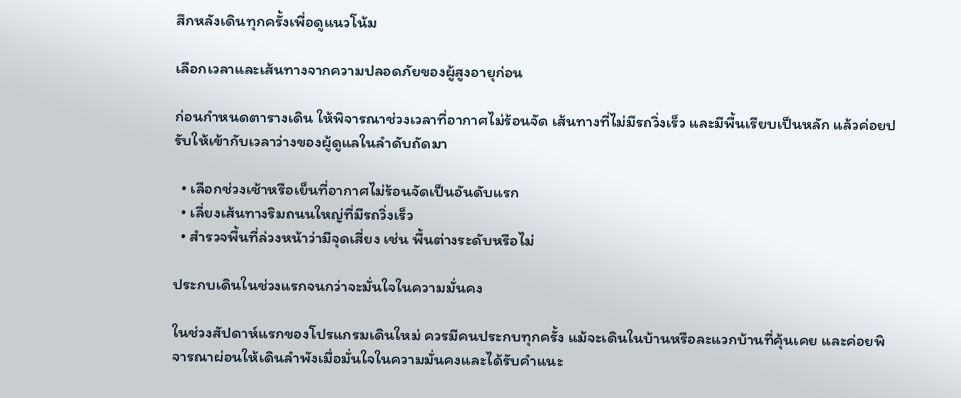สึกหลังเดินทุกครั้งเพื่อดูแนวโน้ม

เลือกเวลาและเส้นทางจากความปลอดภัยของผู้สูงอายุก่อน

ก่อนกำหนดตารางเดิน ให้พิจารณาช่วงเวลาที่อากาศไม่ร้อนจัด เส้นทางที่ไม่มีรถวิ่งเร็ว และมีพื้นเรียบเป็นหลัก แล้วค่อยปรับให้เข้ากับเวลาว่างของผู้ดูแลในลำดับถัดมา

  • เลือกช่วงเช้าหรือเย็นที่อากาศไม่ร้อนจัดเป็นอันดับแรก
  • เลี่ยงเส้นทางริมถนนใหญ่ที่มีรถวิ่งเร็ว
  • สำรวจพื้นที่ล่วงหน้าว่ามีจุดเสี่ยง เช่น พื้นต่างระดับหรือไม่

ประกบเดินในช่วงแรกจนกว่าจะมั่นใจในความมั่นคง

ในช่วงสัปดาห์แรกของโปรแกรมเดินใหม่ ควรมีคนประกบทุกครั้ง แม้จะเดินในบ้านหรือละแวกบ้านที่คุ้นเคย และค่อยพิจารณาผ่อนให้เดินลำพังเมื่อมั่นใจในความมั่นคงและได้รับคำแนะ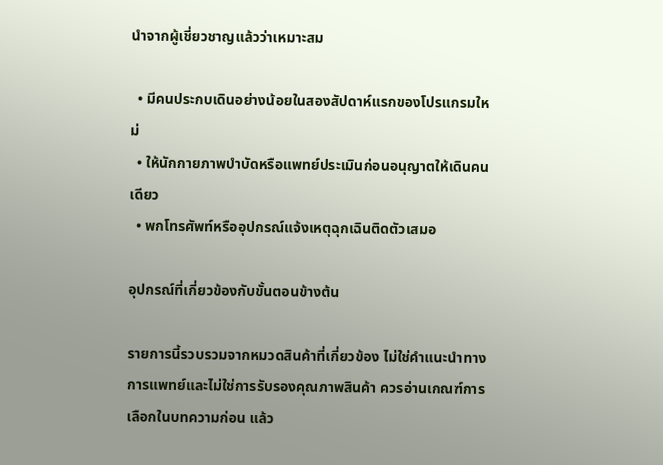นำจากผู้เชี่ยวชาญแล้วว่าเหมาะสม

  • มีคนประกบเดินอย่างน้อยในสองสัปดาห์แรกของโปรแกรมใหม่
  • ให้นักกายภาพบำบัดหรือแพทย์ประเมินก่อนอนุญาตให้เดินคนเดียว
  • พกโทรศัพท์หรืออุปกรณ์แจ้งเหตุฉุกเฉินติดตัวเสมอ

อุปกรณ์ที่เกี่ยวข้องกับขั้นตอนข้างต้น

รายการนี้รวบรวมจากหมวดสินค้าที่เกี่ยวข้อง ไม่ใช่คำแนะนำทางการแพทย์และไม่ใช่การรับรองคุณภาพสินค้า ควรอ่านเกณฑ์การเลือกในบทความก่อน แล้ว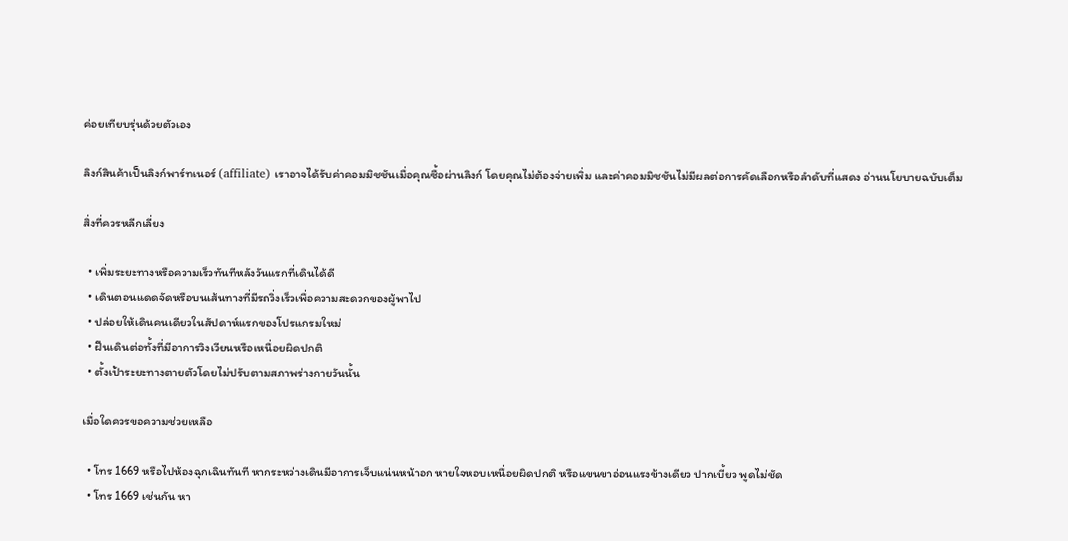ค่อยเทียบรุ่นด้วยตัวเอง

ลิงก์สินค้าเป็นลิงก์พาร์ทเนอร์ (affiliate) เราอาจได้รับค่าคอมมิชชันเมื่อคุณซื้อผ่านลิงก์ โดยคุณไม่ต้องจ่ายเพิ่ม และค่าคอมมิชชันไม่มีผลต่อการคัดเลือกหรือลำดับที่แสดง อ่านนโยบายฉบับเต็ม

สิ่งที่ควรหลีกเลี่ยง

  • เพิ่มระยะทางหรือความเร็วทันทีหลังวันแรกที่เดินได้ดี
  • เดินตอนแดดจัดหรือบนเส้นทางที่มีรถวิ่งเร็วเพื่อความสะดวกของผู้พาไป
  • ปล่อยให้เดินคนเดียวในสัปดาห์แรกของโปรแกรมใหม่
  • ฝืนเดินต่อทั้งที่มีอาการวิงเวียนหรือเหนื่อยผิดปกติ
  • ตั้งเป้าระยะทางตายตัวโดยไม่ปรับตามสภาพร่างกายวันนั้น

เมื่อใดควรขอความช่วยเหลือ

  • โทร 1669 หรือไปห้องฉุกเฉินทันที หากระหว่างเดินมีอาการเจ็บแน่นหน้าอก หายใจหอบเหนื่อยผิดปกติ หรือแขนขาอ่อนแรงข้างเดียว ปากเบี้ยว พูดไม่ชัด
  • โทร 1669 เช่นกัน หา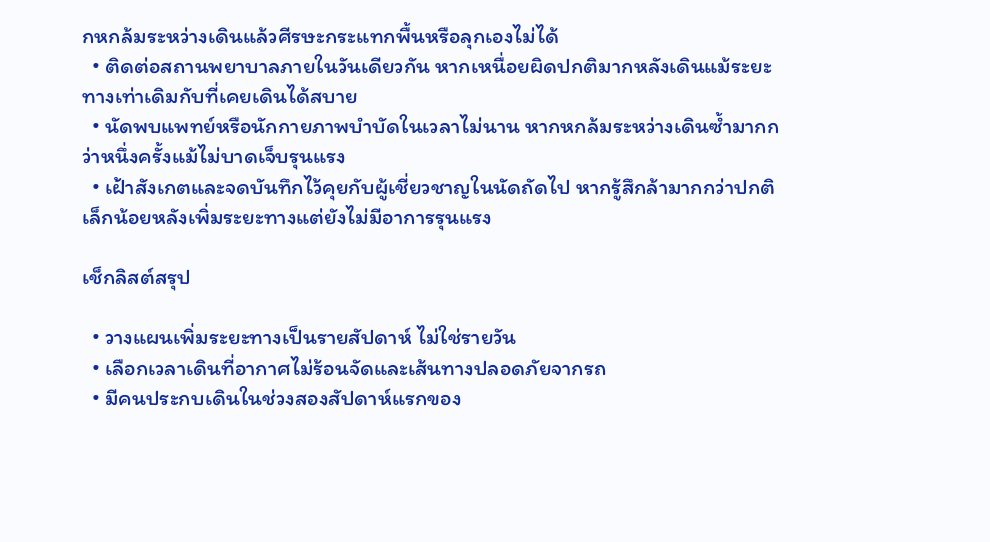กหกล้มระหว่างเดินแล้วศีรษะกระแทกพื้นหรือลุกเองไม่ได้
  • ติดต่อสถานพยาบาลภายในวันเดียวกัน หากเหนื่อยผิดปกติมากหลังเดินแม้ระยะทางเท่าเดิมกับที่เคยเดินได้สบาย
  • นัดพบแพทย์หรือนักกายภาพบำบัดในเวลาไม่นาน หากหกล้มระหว่างเดินซ้ำมากกว่าหนึ่งครั้งแม้ไม่บาดเจ็บรุนแรง
  • เฝ้าสังเกตและจดบันทึกไว้คุยกับผู้เชี่ยวชาญในนัดถัดไป หากรู้สึกล้ามากกว่าปกติเล็กน้อยหลังเพิ่มระยะทางแต่ยังไม่มีอาการรุนแรง

เช็กลิสต์สรุป

  • วางแผนเพิ่มระยะทางเป็นรายสัปดาห์ ไม่ใช่รายวัน
  • เลือกเวลาเดินที่อากาศไม่ร้อนจัดและเส้นทางปลอดภัยจากรถ
  • มีคนประกบเดินในช่วงสองสัปดาห์แรกของ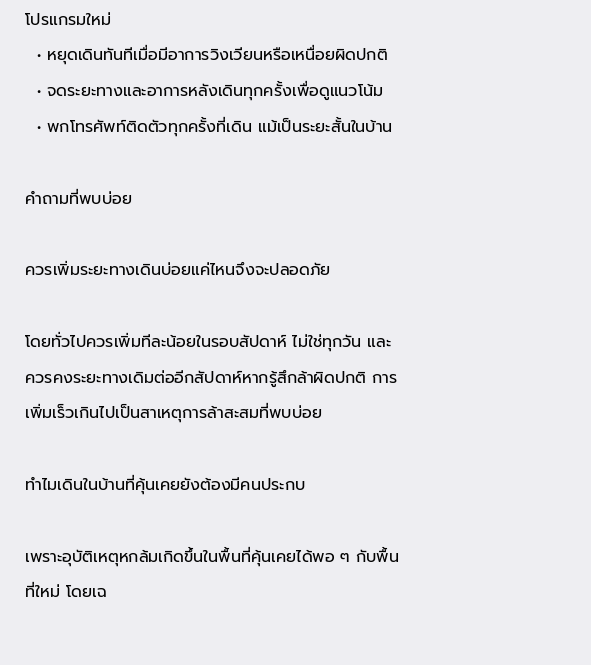โปรแกรมใหม่
  • หยุดเดินทันทีเมื่อมีอาการวิงเวียนหรือเหนื่อยผิดปกติ
  • จดระยะทางและอาการหลังเดินทุกครั้งเพื่อดูแนวโน้ม
  • พกโทรศัพท์ติดตัวทุกครั้งที่เดิน แม้เป็นระยะสั้นในบ้าน

คำถามที่พบบ่อย

ควรเพิ่มระยะทางเดินบ่อยแค่ไหนจึงจะปลอดภัย

โดยทั่วไปควรเพิ่มทีละน้อยในรอบสัปดาห์ ไม่ใช่ทุกวัน และควรคงระยะทางเดิมต่ออีกสัปดาห์หากรู้สึกล้าผิดปกติ การเพิ่มเร็วเกินไปเป็นสาเหตุการล้าสะสมที่พบบ่อย

ทำไมเดินในบ้านที่คุ้นเคยยังต้องมีคนประกบ

เพราะอุบัติเหตุหกล้มเกิดขึ้นในพื้นที่คุ้นเคยได้พอ ๆ กับพื้นที่ใหม่ โดยเฉ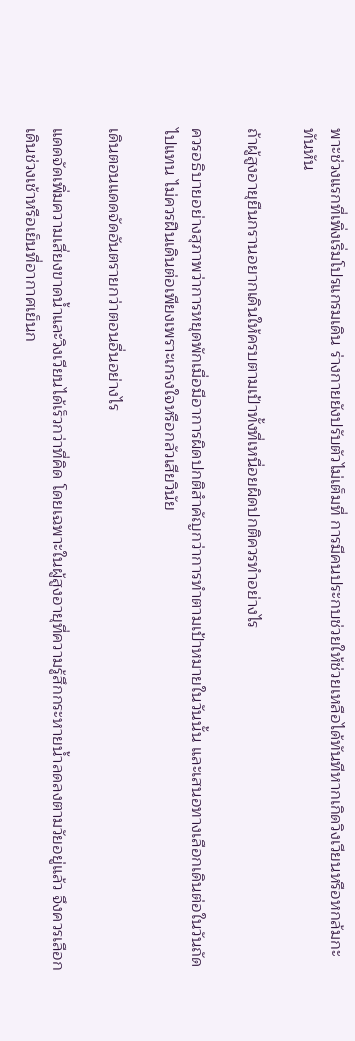พาะช่วงแรกที่เพิ่งเริ่มโปรแกรมเดิน ร่างกายยังปรับตัวไม่เต็มที่ การมีคนประกบช่วยให้ช่วยเหลือได้ทันทีหากเกิดวิงเวียนหรือหกล้มกะทันหัน

ถ้าผู้สูงอายุยืนกรานอยากเดินให้ครบตามเป้าทั้งที่เหนื่อยผิดปกติควรทำอย่างไร

ควรอธิบายอย่างสุภาพว่าการหยุดพักเมื่อมีอาการผิดปกติสำคัญกว่าการทำตามเป้าหมายในวันนั้น และเสนอทางเลือกเดินต่อในวันถัดไปแทน ไม่ควรฝืนเดินต่อเพียงเพราะเกรงใจหรือกลัวเสียวินัย

เดินตอนแดดจัดอันตรายกว่าตอนอื่นอย่างไร

แดดจัดเพิ่มความเสี่ยงขาดน้ำและวิงเวียนได้เร็วกว่าที่คิด โดยเฉพาะในผู้สูงอายุที่ความรู้สึกกระหายน้ำลดลงตามวัยอยู่แล้ว จึงควรเลือกเดินช่วงเช้าหรือเย็นที่อากาศเย็นก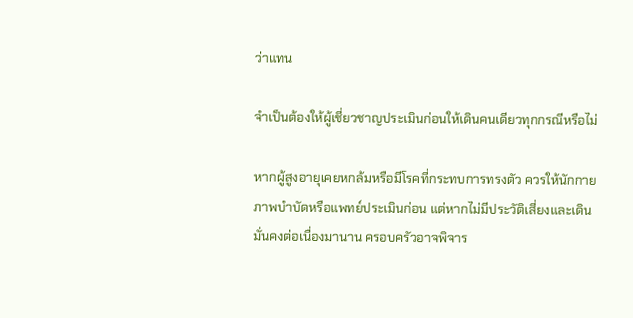ว่าแทน

จำเป็นต้องให้ผู้เชี่ยวชาญประเมินก่อนให้เดินคนเดียวทุกกรณีหรือไม่

หากผู้สูงอายุเคยหกล้มหรือมีโรคที่กระทบการทรงตัว ควรให้นักกายภาพบำบัดหรือแพทย์ประเมินก่อน แต่หากไม่มีประวัติเสี่ยงและเดินมั่นคงต่อเนื่องมานาน ครอบครัวอาจพิจาร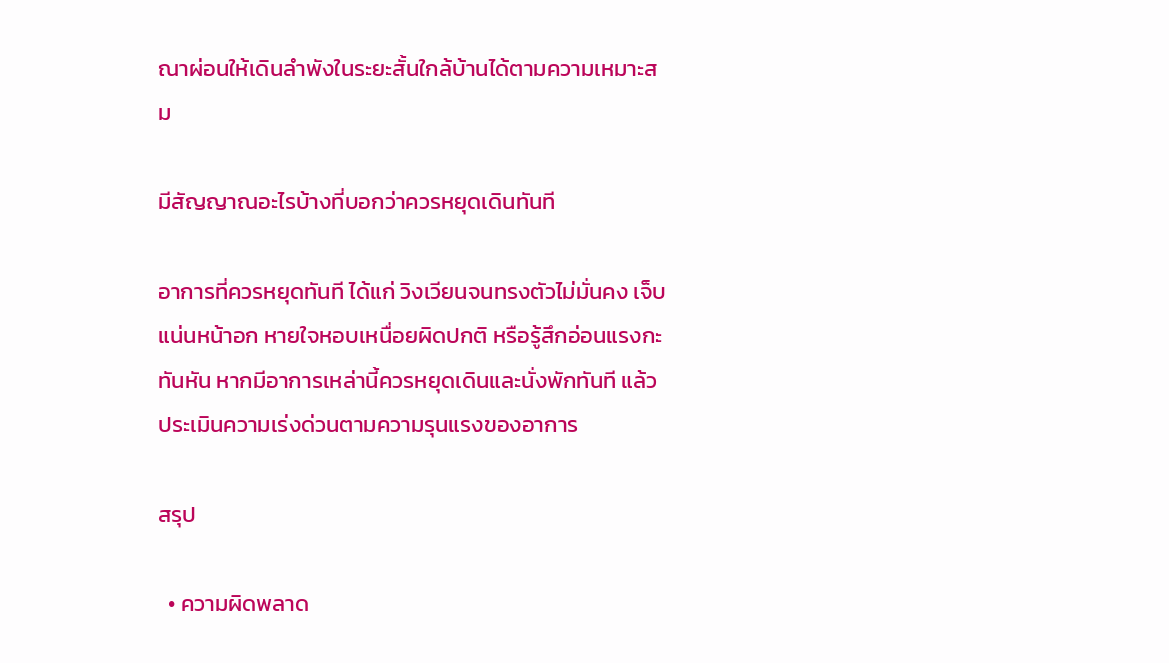ณาผ่อนให้เดินลำพังในระยะสั้นใกล้บ้านได้ตามความเหมาะสม

มีสัญญาณอะไรบ้างที่บอกว่าควรหยุดเดินทันที

อาการที่ควรหยุดทันที ได้แก่ วิงเวียนจนทรงตัวไม่มั่นคง เจ็บแน่นหน้าอก หายใจหอบเหนื่อยผิดปกติ หรือรู้สึกอ่อนแรงกะทันหัน หากมีอาการเหล่านี้ควรหยุดเดินและนั่งพักทันที แล้วประเมินความเร่งด่วนตามความรุนแรงของอาการ

สรุป

  • ความผิดพลาด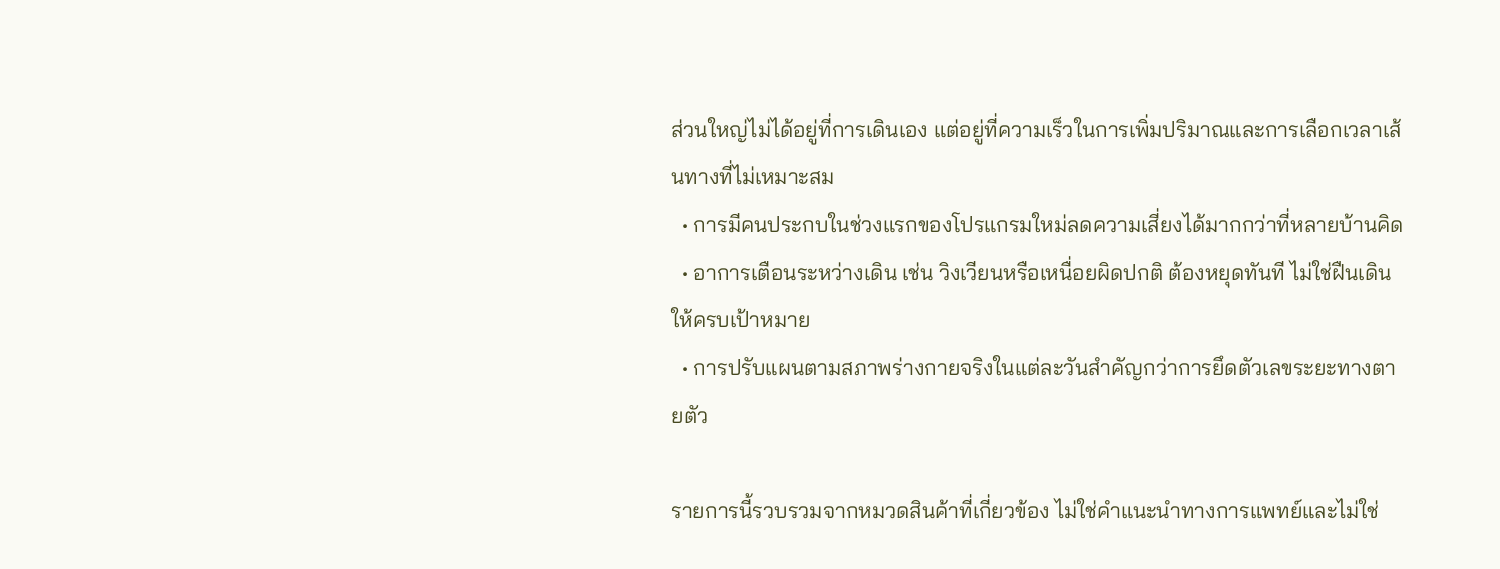ส่วนใหญ่ไม่ได้อยู่ที่การเดินเอง แต่อยู่ที่ความเร็วในการเพิ่มปริมาณและการเลือกเวลาเส้นทางที่ไม่เหมาะสม
  • การมีคนประกบในช่วงแรกของโปรแกรมใหม่ลดความเสี่ยงได้มากกว่าที่หลายบ้านคิด
  • อาการเตือนระหว่างเดิน เช่น วิงเวียนหรือเหนื่อยผิดปกติ ต้องหยุดทันที ไม่ใช่ฝืนเดินให้ครบเป้าหมาย
  • การปรับแผนตามสภาพร่างกายจริงในแต่ละวันสำคัญกว่าการยึดตัวเลขระยะทางตายตัว

รายการนี้รวบรวมจากหมวดสินค้าที่เกี่ยวข้อง ไม่ใช่คำแนะนำทางการแพทย์และไม่ใช่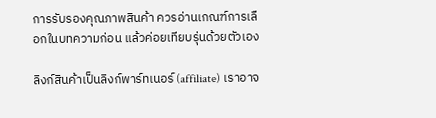การรับรองคุณภาพสินค้า ควรอ่านเกณฑ์การเลือกในบทความก่อน แล้วค่อยเทียบรุ่นด้วยตัวเอง

ลิงก์สินค้าเป็นลิงก์พาร์ทเนอร์ (affiliate) เราอาจ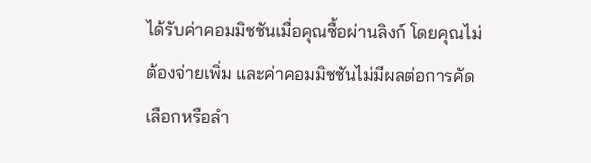ได้รับค่าคอมมิชชันเมื่อคุณซื้อผ่านลิงก์ โดยคุณไม่ต้องจ่ายเพิ่ม และค่าคอมมิชชันไม่มีผลต่อการคัดเลือกหรือลำ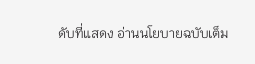ดับที่แสดง อ่านนโยบายฉบับเต็ม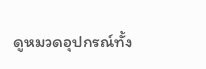ดูหมวดอุปกรณ์ทั้ง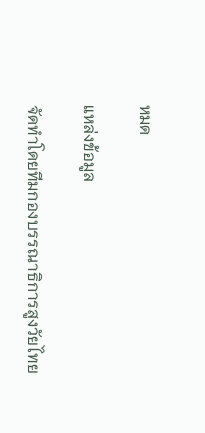หมด

แหล่งข้อมูล

จัดทำโดยทีมกองบรรณาธิการสูงวัยไทย